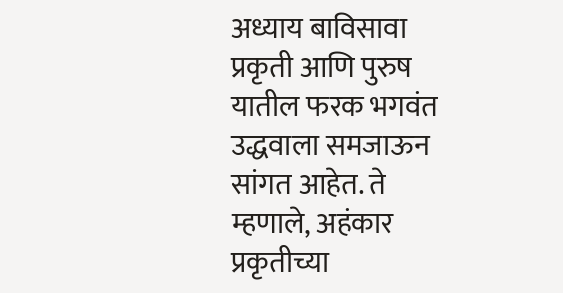अध्याय बाविसावा
प्रकृती आणि पुरुष यातील फरक भगवंत उद्धवाला समजाऊन सांगत आहेत. ते म्हणाले, अहंकार प्रकृतीच्या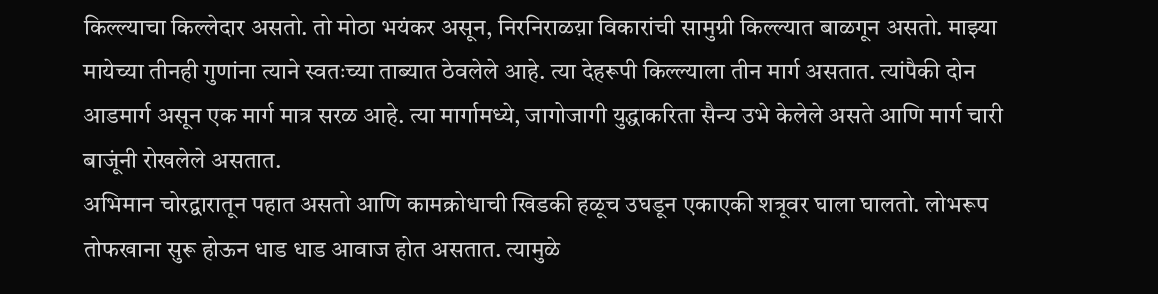किल्ल्याचा किल्लेदार असतो. तो मोठा भयंकर असून, निरनिराळय़ा विकारांची सामुग्री किल्ल्यात बाळगून असतो. माझ्या मायेच्या तीनही गुणांना त्याने स्वतःच्या ताब्यात ठेवलेले आहे. त्या देहरूपी किल्ल्याला तीन मार्ग असतात. त्यांपैकी दोन आडमार्ग असून एक मार्ग मात्र सरळ आहे. त्या मार्गामध्ये, जागोजागी युद्धाकरिता सैन्य उभे केलेले असते आणि मार्ग चारी बाजूंनी रोखलेले असतात.
अभिमान चोरद्वारातून पहात असतो आणि कामक्रोधाची खिडकी हळूच उघडून एकाएकी शत्रूवर घाला घालतो. लोभरूप तोफखाना सुरू होऊन धाड धाड आवाज होत असतात. त्यामुळे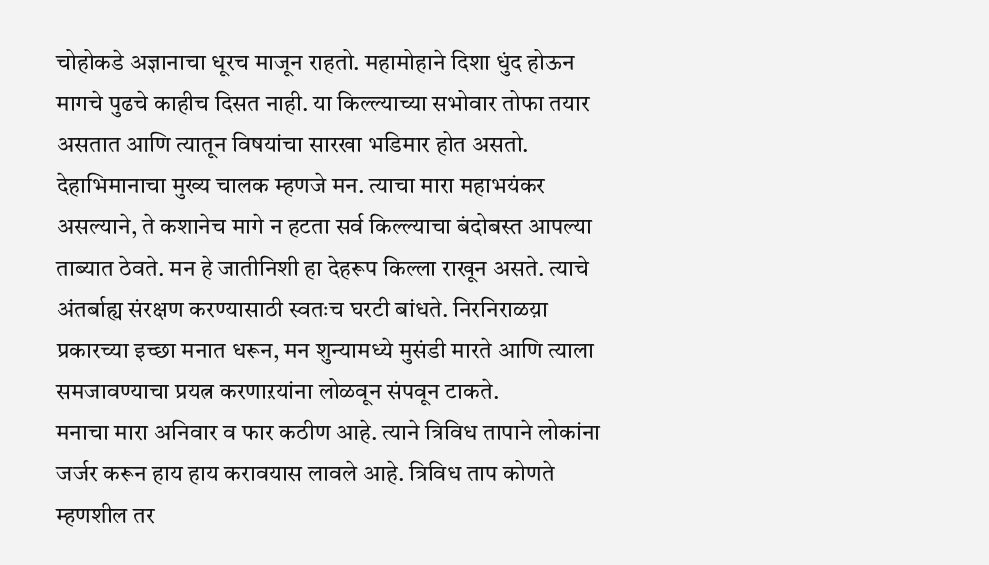चोहोकडे अज्ञानाचा धूरच माजून राहतो. महामोहाने दिशा धुंद होऊन मागचे पुढचे काहीच दिसत नाही. या किल्ल्याच्या सभोवार तोफा तयार असतात आणि त्यातून विषयांचा सारखा भडिमार होत असतो. देहाभिमानाचा मुख्य चालक म्हणजे मन. त्याचा मारा महाभयंकर असल्याने, ते कशानेच मागे न हटता सर्व किल्ल्याचा बंदोबस्त आपल्या ताब्यात ठेवते. मन हे जातीनिशी हा देहरूप किल्ला राखून असते. त्याचे अंतर्बाह्य संरक्षण करण्यासाठी स्वतःच घरटी बांधते. निरनिराळय़ा प्रकारच्या इच्छा मनात धरून, मन शुन्यामध्ये मुसंडी मारते आणि त्याला समजावण्याचा प्रयत्न करणाऱयांना लोळवून संपवून टाकते.
मनाचा मारा अनिवार व फार कठीण आहे. त्याने त्रिविध तापाने लोकांना जर्जर करून हाय हाय करावयास लावले आहे. त्रिविध ताप कोणते म्हणशील तर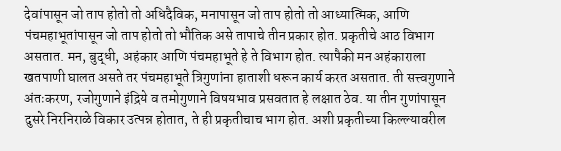देवांपासून जो ताप होतो तो अधिदैविक, मनापासून जो ताप होतो तो आध्यात्मिक, आणि पंचमहाभूतांपासून जो ताप होतो तो भौतिक असे तापाचे तीन प्रकार होत. प्रकृतीचे आठ विभाग असतात. मन, बुद्धी, अहंकार आणि पंचमहाभूते हे ते विभाग होत. त्यापैकी मन अहंकाराला खतपाणी घालत असते तर पंचमहाभूते त्रिगुणांना हाताशी धरून कार्य करत असतात. ती सत्त्वगुणाने अंतःकरण, रजोगुणाने इंद्रिये व तमोगुणाने विषयभाव प्रसवतात हे लक्षात ठेव. या तीन गुणांपासून दुसरे निरनिराळे विकार उत्पन्न होतात, ते ही प्रकृतीचाच भाग होत. अशी प्रकृतीच्या किल्ल्यावरील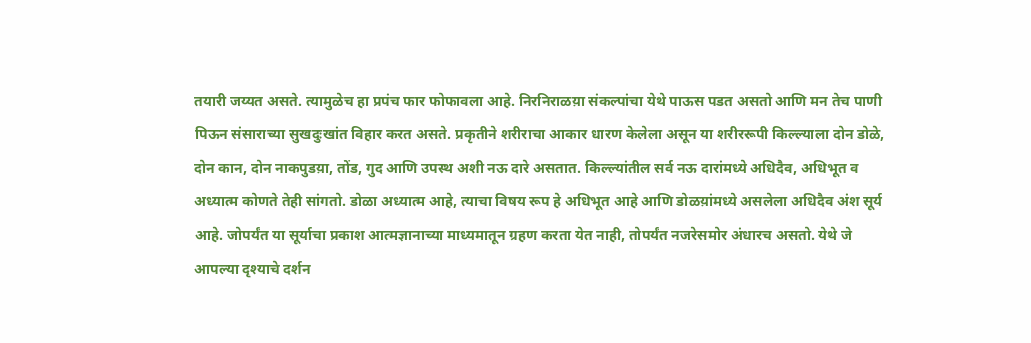तयारी जय्यत असते. त्यामुळेच हा प्रपंच फार फोफावला आहे. निरनिराळय़ा संकल्पांचा येथे पाऊस पडत असतो आणि मन तेच पाणी पिऊन संसाराच्या सुखदुःखांत विहार करत असते. प्रकृतीने शरीराचा आकार धारण केलेला असून या शरीररूपी किल्ल्याला दोन डोळे, दोन कान, दोन नाकपुडय़ा, तोंड, गुद आणि उपस्थ अशी नऊ दारे असतात. किल्ल्यांतील सर्व नऊ दारांमध्ये अधिदैव, अधिभूत व अध्यात्म कोणते तेही सांगतो. डोळा अध्यात्म आहे, त्याचा विषय रूप हे अधिभूत आहे आणि डोळय़ांमध्ये असलेला अधिदैव अंश सूर्य आहे. जोपर्यंत या सूर्याचा प्रकाश आत्मज्ञानाच्या माध्यमातून ग्रहण करता येत नाही, तोपर्यंत नजरेसमोर अंधारच असतो. येथे जे आपल्या दृश्याचे दर्शन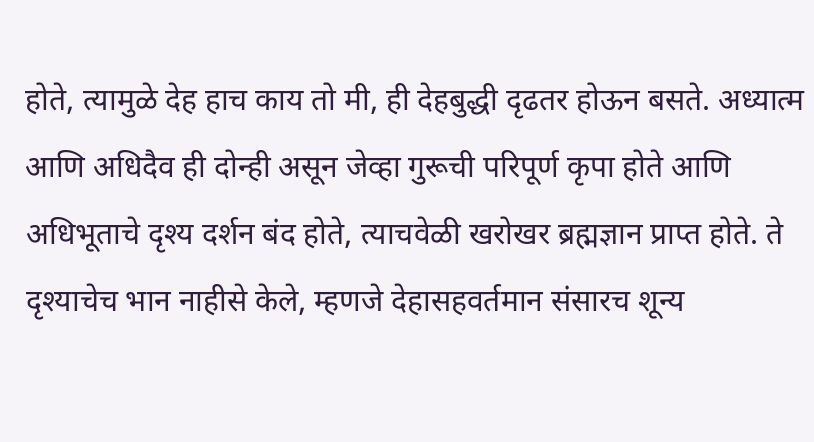होते, त्यामुळे देह हाच काय तो मी, ही देहबुद्धी दृढतर होऊन बसते. अध्यात्म आणि अधिदैव ही दोन्ही असून जेव्हा गुरूची परिपूर्ण कृपा होते आणि अधिभूताचे दृश्य दर्शन बंद होते, त्याचवेळी खरोखर ब्रह्मज्ञान प्राप्त होते. ते दृश्याचेच भान नाहीसे केले, म्हणजे देहासहवर्तमान संसारच शून्य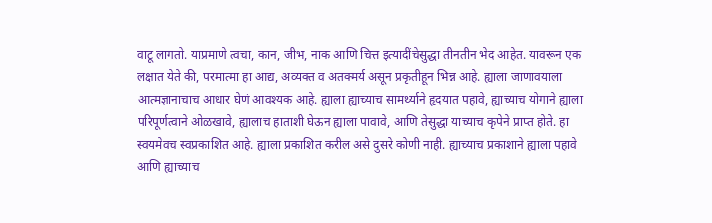वाटू लागतो. याप्रमाणे त्वचा, कान, जीभ, नाक आणि चित्त इत्यादींचेसुद्धा तीनतीन भेद आहेत. यावरून एक लक्षात येते की, परमात्मा हा आद्य, अव्यक्त व अतक्मर्य असून प्रकृतीहून भिन्न आहे. ह्याला जाणावयाला आत्मज्ञानाचाच आधार घेणं आवश्यक आहे. ह्याला ह्याच्याच सामर्थ्याने हृदयात पहावे, ह्याच्याच योगाने ह्याला परिपूर्णत्वाने ओळखावे, ह्यालाच हाताशी घेऊन ह्याला पावावे, आणि तेसुद्धा याच्याच कृपेने प्राप्त होते. हा स्वयमेवच स्वप्रकाशित आहे. ह्याला प्रकाशित करील असे दुसरे कोणी नाही. ह्याच्याच प्रकाशाने ह्याला पहावे आणि ह्याच्याच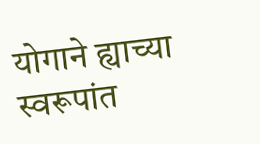योगाने ह्याच्या स्वरूपांत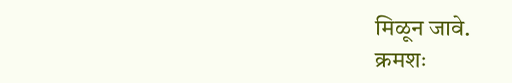मिळून जावे.
क्रमशः